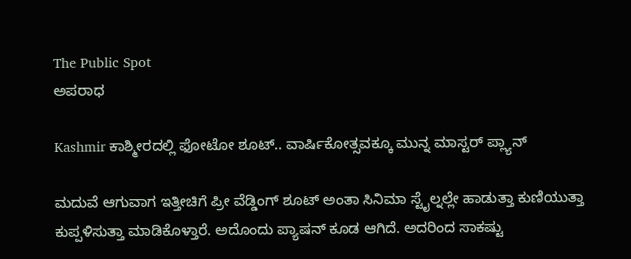The Public Spot
ಅಪರಾಧ

Kashmir ಕಾಶ್ಮೀರದಲ್ಲಿ ಫೋಟೋ ಶೂಟ್.. ವಾರ್ಷಿಕೋತ್ಸವಕ್ಕೂ ಮುನ್ನ ಮಾಸ್ಟರ್ ಪ್ಲ್ಯಾನ್

ಮದುವೆ ಆಗುವಾಗ ಇತ್ತೀಚಿಗೆ ಪ್ರೀ ವೆಡ್ಡಿಂಗ್ ಶೂಟ್ ಅಂತಾ ಸಿನಿಮಾ ಸ್ಟೈಲ್ನಲ್ಲೇ ಹಾಡುತ್ತಾ ಕುಣಿಯುತ್ತಾ ಕುಪ್ಪಳಿಸುತ್ತಾ ಮಾಡಿಕೊಳ್ತಾರೆ. ಅದೊಂದು ಪ್ಯಾಷನ್ ಕೂಡ ಆಗಿದೆ. ಅದರಿಂದ ಸಾಕಷ್ಟು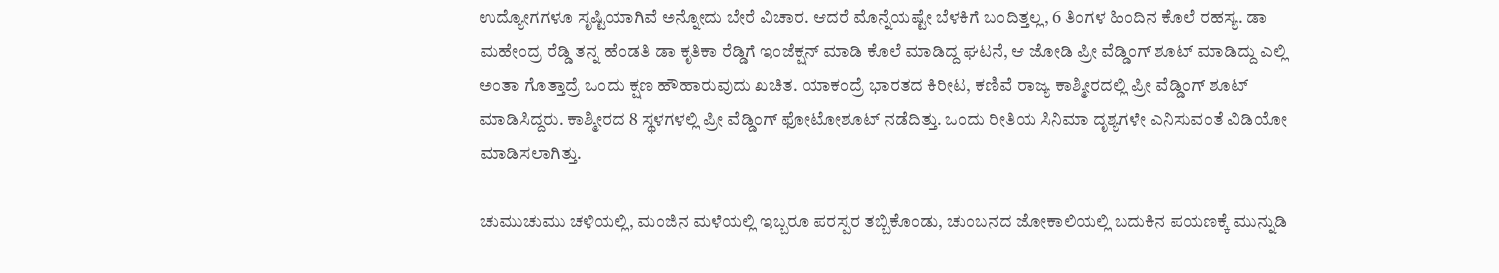ಉದ್ಯೋಗಗಳೂ ಸೃಷ್ಟಿಯಾಗಿವೆ ಅನ್ನೋದು ಬೇರೆ ವಿಚಾರ. ಆದರೆ ಮೊನ್ನೆಯಷ್ಟೇ ಬೆಳಕಿಗೆ ಬಂದಿತ್ತಲ್ಲ, 6 ತಿಂಗಳ ಹಿಂದಿನ ಕೊಲೆ ರಹಸ್ಯ. ಡಾ ಮಹೇಂದ್ರ ರೆಡ್ಡಿ ತನ್ನ ಹೆಂಡತಿ ಡಾ ಕೃತಿಕಾ ರೆಡ್ಡಿಗೆ ಇಂಜೆಕ್ಷನ್ ಮಾಡಿ ಕೊಲೆ ಮಾಡಿದ್ದ ಘಟನೆ, ಆ ಜೋಡಿ ಪ್ರೀ ವೆಡ್ಡಿಂಗ್ ಶೂಟ್ ಮಾಡಿದ್ದು ಎಲ್ಲಿ ಅಂತಾ ಗೊತ್ತಾದ್ರೆ ಒಂದು ಕ್ಷಣ ಹೌಹಾರುವುದು ಖಚಿತ. ಯಾಕಂದ್ರೆ ಭಾರತದ ಕಿರೀಟ, ಕಣಿವೆ ರಾಜ್ಯ ಕಾಶ್ಮೀರದಲ್ಲಿ ಪ್ರೀ ವೆಡ್ಡಿಂಗ್ ಶೂಟ್ ಮಾಡಿಸಿದ್ದರು. ಕಾಶ್ಮೀರದ 8 ಸ್ಥಳಗಳಲ್ಲಿ ಪ್ರೀ ವೆಡ್ಡಿಂಗ್‌ ಫೋಟೋಶೂಟ್‌ ನಡೆದಿತ್ತು. ಒಂದು ರೀತಿಯ ಸಿನಿಮಾ ದೃಶ್ಯಗಳೇ ಎನಿಸುವಂತೆ ವಿಡಿಯೋ ಮಾಡಿಸಲಾಗಿತ್ತು.

ಚುಮುಚುಮು ಚಳಿಯಲ್ಲಿ, ಮಂಜಿನ ಮಳೆಯಲ್ಲಿ ಇಬ್ಬರೂ ಪರಸ್ಪರ ತಬ್ಬಿಕೊಂಡು, ಚುಂಬನದ ಜೋಕಾಲಿಯಲ್ಲಿ ಬದುಕಿನ ಪಯಣಕ್ಕೆ ಮುನ್ನುಡಿ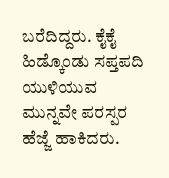ಬರೆದಿದ್ದರು. ಕೈಕೈ ಹಿಡ್ಕೊಂಡು ಸಪ್ತಪದಿ ಯುಳಿಯುವ ಮುನ್ನವೇ ಪರಸ್ಪರ ಹೆಜ್ಜೆ ಹಾಕಿದರು.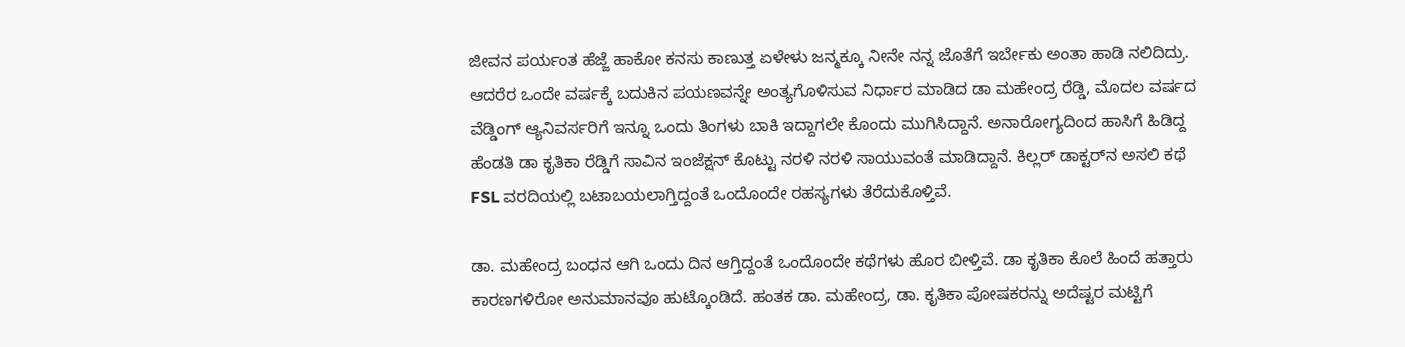ಜೀವನ ಪರ್ಯಂತ ಹೆಜ್ಜೆ ಹಾಕೋ ಕನಸು ಕಾಣುತ್ತ ಏಳೇಳು ಜನ್ಮಕ್ಕೂ ನೀನೇ ನನ್ನ ಜೊತೆಗೆ ಇರ್ಬೇಕು ಅಂತಾ ಹಾಡಿ ನಲಿದಿದ್ರು. ಆದರೆರ ಒಂದೇ ವರ್ಷಕ್ಕೆ ಬದುಕಿನ ಪಯಣವನ್ನೇ ಅಂತ್ಯಗೊಳಿಸುವ ನಿರ್ಧಾರ ಮಾಡಿದ ಡಾ ಮಹೇಂದ್ರ ರೆಡ್ಡಿ, ಮೊದಲ ವರ್ಷದ ವೆಡ್ಡಿಂಗ್‌ ಆ್ಯನಿವರ್ಸರಿಗೆ ಇನ್ನೂ ಒಂದು ತಿಂಗಳು ಬಾಕಿ ಇದ್ದಾಗಲೇ ಕೊಂದು ಮುಗಿಸಿದ್ದಾನೆ. ಅನಾರೋಗ್ಯದಿಂದ ಹಾಸಿಗೆ ಹಿಡಿದ್ದ ಹೆಂಡತಿ ಡಾ ಕೃತಿಕಾ ರೆಡ್ಡಿಗೆ ಸಾವಿನ ಇಂಜೆಕ್ಷನ್‌ ಕೊಟ್ಟು ನರಳಿ ನರಳಿ ಸಾಯುವಂತೆ ಮಾಡಿದ್ದಾನೆ. ಕಿಲ್ಲರ್‌ ಡಾಕ್ಟರ್‌ನ ಅಸಲಿ ಕಥೆ FSL ವರದಿಯಲ್ಲಿ ಬಟಾಬಯಲಾಗ್ತಿದ್ದಂತೆ ಒಂದೊಂದೇ ರಹಸ್ಯಗಳು ತೆರೆದುಕೊಳ್ತಿವೆ.

ಡಾ. ಮಹೇಂದ್ರ ಬಂಧನ ಆಗಿ ಒಂದು ದಿನ ಆಗ್ತಿದ್ದಂತೆ ಒಂದೊಂದೇ ಕಥೆಗಳು ಹೊರ ಬೀಳ್ತಿವೆ. ಡಾ ಕೃತಿಕಾ ಕೊಲೆ ಹಿಂದೆ ಹತ್ತಾರು ಕಾರಣಗಳಿರೋ ಅನುಮಾನವೂ ಹುಟ್ಕೊಂಡಿದೆ. ಹಂತಕ ಡಾ. ಮಹೇಂದ್ರ, ಡಾ. ಕೃತಿಕಾ ಪೋಷಕರನ್ನು ಅದೆಷ್ಟರ ಮಟ್ಟಿಗೆ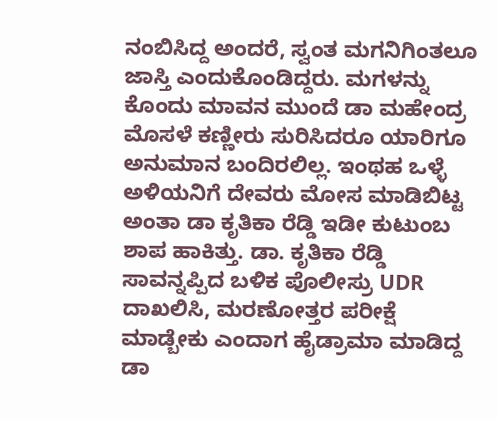ನಂಬಿಸಿದ್ದ ಅಂದರೆ, ಸ್ವಂತ ಮಗನಿಗಿಂತಲೂ ಜಾಸ್ತಿ ಎಂದುಕೊಂಡಿದ್ದರು. ಮಗಳನ್ನು ಕೊಂದು ಮಾವನ ಮುಂದೆ ಡಾ ಮಹೇಂದ್ರ ಮೊಸಳೆ ಕಣ್ಣೀರು ಸುರಿಸಿದರೂ ಯಾರಿಗೂ ಅನುಮಾನ ಬಂದಿರಲಿಲ್ಲ. ಇಂಥಹ ಒಳ್ಳೆ ಅಳಿಯನಿಗೆ ದೇವರು ಮೋಸ ಮಾಡಿಬಿಟ್ಟ ಅಂತಾ ಡಾ ಕೃತಿಕಾ ರೆಡ್ಡಿ ಇಡೀ ಕುಟುಂಬ ಶಾಪ ಹಾಕಿತ್ತು. ಡಾ. ಕೃತಿಕಾ ರೆಡ್ಡಿ ಸಾವನ್ನಪ್ಪಿದ ಬಳಿಕ ಪೊಲೀಸ್ರು UDR ದಾಖಲಿಸಿ, ಮರಣೋತ್ತರ ಪರೀಕ್ಷೆ ಮಾಡ್ಬೇಕು ಎಂದಾಗ ಹೈಡ್ರಾಮಾ ಮಾಡಿದ್ದ ಡಾ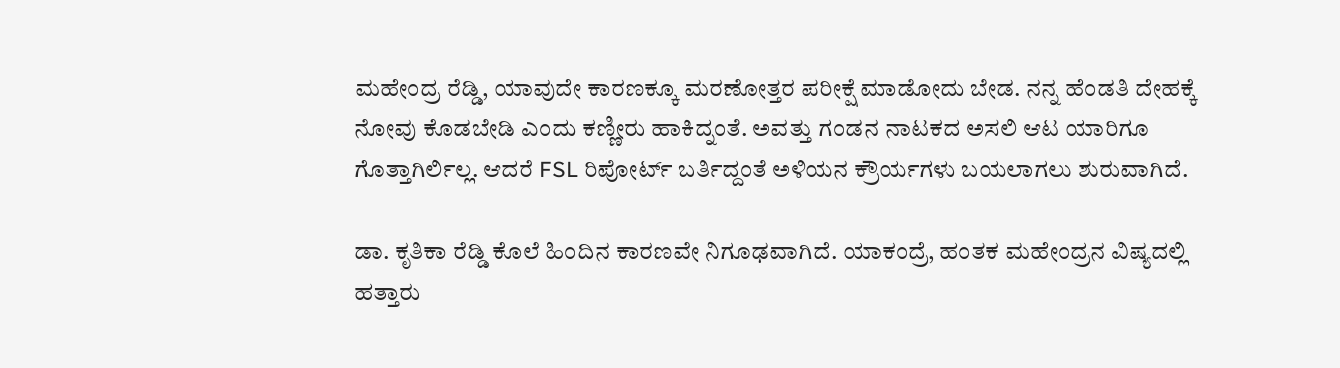ಮಹೇಂದ್ರ ರೆಡ್ಡಿ, ಯಾವುದೇ ಕಾರಣಕ್ಕೂ ಮರಣೋತ್ತರ ಪರೀಕ್ಷೆ ಮಾಡೋದು ಬೇಡ. ನನ್ನ ಹೆಂಡತಿ ದೇಹಕ್ಕೆ ನೋವು ಕೊಡಬೇಡಿ ಎಂದು ಕಣ್ಣೀರು ಹಾಕಿದ್ನಂತೆ. ಅವತ್ತು ಗಂಡನ ನಾಟಕದ ಅಸಲಿ ಆಟ ಯಾರಿಗೂ ಗೊತ್ತಾಗಿರ್ಲಿಲ್ಲ. ಆದರೆ FSL ರಿಪೋರ್ಟ್‌ ಬರ್ತಿದ್ದಂತೆ ಅಳಿಯನ ಕ್ರೌರ್ಯಗಳು ಬಯಲಾಗಲು ಶುರುವಾಗಿದೆ.

ಡಾ. ಕೃತಿಕಾ ರೆಡ್ಡಿ ಕೊಲೆ ಹಿಂದಿನ ಕಾರಣವೇ ನಿಗೂಢವಾಗಿದೆ. ಯಾಕಂದ್ರೆ, ಹಂತಕ ಮಹೇಂದ್ರನ ವಿಷ್ಯದಲ್ಲಿ ಹತ್ತಾರು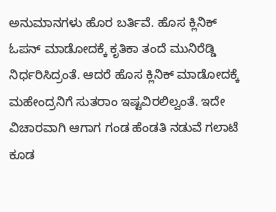ಅನುಮಾನಗಳು ಹೊರ ಬರ್ತಿವೆ. ಹೊಸ ಕ್ಲಿನಿಕ್‌ ಓಪನ್‌‌ ಮಾಡೋದಕ್ಕೆ ಕೃತಿಕಾ ತಂದೆ ಮುನಿರೆಡ್ಡಿ ನಿರ್ಧರಿಸಿದ್ರಂತೆ. ಆದರೆ ಹೊಸ ಕ್ಲಿನಿಕ್ ಮಾಡೋದಕ್ಕೆ ಮಹೇಂದ್ರನಿಗೆ ಸುತರಾಂ ಇಷ್ಟವಿರಲಿಲ್ವಂತೆ. ಇದೇ ವಿಚಾರವಾಗಿ ಆಗಾಗ ಗಂಡ ಹೆಂಡತಿ ನಡುವೆ ಗಲಾಟೆ ಕೂಡ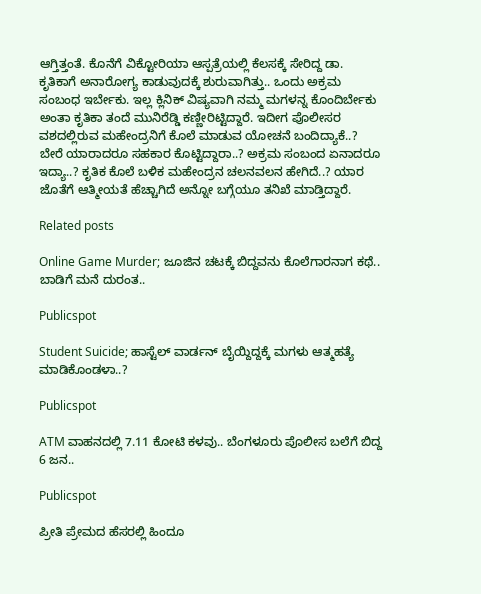ಆಗ್ತಿತ್ತಂತೆ. ಕೊನೆಗೆ ವಿಕ್ಟೋರಿಯಾ ಆಸ್ಪತ್ರೆಯಲ್ಲಿ ಕೆಲಸಕ್ಕೆ ಸೇರಿದ್ದ ಡಾ. ಕೃತಿಕಾಗೆ ಅನಾರೋಗ್ಯ ಕಾಡುವುದಕ್ಕೆ ಶುರುವಾಗಿತ್ತು.. ಒಂದು ಅಕ್ರಮ ಸಂಬಂಧ ಇರ್ಬೇಕು. ಇಲ್ಲ ಕ್ಲಿನಿಕ್‌ ವಿಷ್ಯವಾಗಿ ನಮ್ಮ ಮಗಳನ್ನ ಕೊಂದಿರ್ಬೇಕು ಅಂತಾ ಕೃತಿಕಾ ತಂದೆ ಮುನಿರೆಡ್ಡಿ ಕಣ್ಣೀರಿಟ್ಟಿದ್ದಾರೆ. ಇದೀಗ ಪೊಲೀಸರ ವಶದಲ್ಲಿರುವ ಮಹೇಂದ್ರನಿಗೆ ಕೊಲೆ ಮಾಡುವ ಯೋಚನೆ ಬಂದಿದ್ಯಾಕೆ..? ಬೇರೆ ಯಾರಾದರೂ ಸಹಕಾರ ಕೊಟ್ಟಿದ್ದಾರಾ..? ಅಕ್ರಮ ಸಂಬಂದ ಏನಾದರೂ ಇದ್ಯಾ..? ಕೃತಿಕ ಕೊಲೆ ಬಳಿಕ ಮಹೇಂದ್ರನ ಚಲನವಲನ ಹೇಗಿದೆ..? ಯಾರ ಜೊತೆಗೆ ಆತ್ಮೀಯತೆ ಹೆಚ್ಚಾಗಿದೆ ಅನ್ನೋ ಬಗ್ಗೆಯೂ ತನಿಖೆ ಮಾಡ್ತಿದ್ದಾರೆ.

Related posts

Online Game Murder; ಜೂಜಿನ ಚಟಕ್ಕೆ ಬಿದ್ದವನು ಕೊಲೆಗಾರನಾಗ ಕಥೆ.. ಬಾಡಿಗೆ ಮನೆ ದುರಂತ..

Publicspot

Student Suicide; ಹಾಸ್ಟೆಲ್ ವಾರ್ಡನ್ ಬೈಯ್ದಿದ್ದಕ್ಕೆ ಮಗಳು ಆತ್ಮಹತ್ಯೆ ಮಾಡಿಕೊಂಡಳಾ..?

Publicspot

ATM ವಾಹನದಲ್ಲಿ 7.11 ಕೋಟಿ ಕಳವು.. ಬೆಂಗಳೂರು ಪೊಲೀಸ ಬಲೆಗೆ ಬಿದ್ದ 6 ಜನ..

Publicspot

ಪ್ರೀತಿ ಪ್ರೇಮದ ಹೆಸರಲ್ಲಿ ಹಿಂದೂ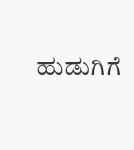ಹುಡುಗಿಗೆ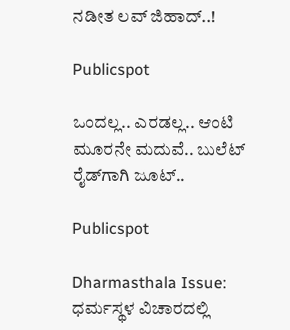ನಡೀತ ಲವ್ ಜಿಹಾದ್..!

Publicspot

ಒಂದಲ್ಲ.. ಎರಡಲ್ಲ.. ಆಂಟಿ ಮೂರನೇ ಮದುವೆ.. ಬುಲೆಟ್‌ ರೈಡ್‌ಗಾಗಿ ಜೂಟ್‌..

Publicspot

Dharmasthala Issue: ಧರ್ಮಸ್ಥಳ ವಿಚಾರದಲ್ಲಿ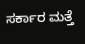ಸರ್ಕಾರ ಮತ್ತೆ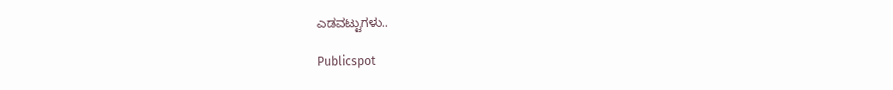ಎಡವಟ್ಟುಗಳು..

Publicspot